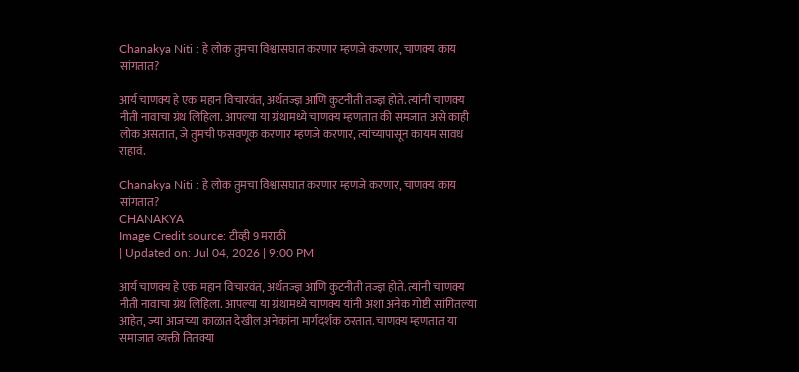Chanakya Niti : हे लोक तुमचा विश्वासघात करणार म्हणजे करणार, चाणक्य काय सांगतात?

आर्य चाणक्य हे एक महान विचारवंत, अर्थतज्ज्ञ आणि कुटनीती तज्ज्ञ होते. त्यांनी चाणक्य नीती नावाचा ग्रंथ लिहिला. आपल्या या ग्रंथामध्ये चाणक्य म्हणतात की समजात असे काही लोक असतात, जे तुमची फसवणूक करणार म्हणजे करणार, त्यांच्यापासून कायम सावध राहावं.

Chanakya Niti : हे लोक तुमचा विश्वासघात करणार म्हणजे करणार, चाणक्य काय सांगतात?
CHANAKYA
Image Credit source: टीव्ही 9 मराठी
| Updated on: Jul 04, 2026 | 9:00 PM

आर्य चाणक्य हे एक महान विचारवंत, अर्थतज्ज्ञ आणि कुटनीती तज्ज्ञ होते. त्यांनी चाणक्य नीती नावाचा ग्रंथ लिहिला. आपल्या या ग्रंथामध्ये चाणक्य यांनी अशा अनेक गोष्टी सांगितल्या आहेत, ज्या आजच्या काळात देखील अनेकांना मार्गदर्शक ठरतात. चाणक्य म्हणतात या समाजात व्यक्ती तितक्या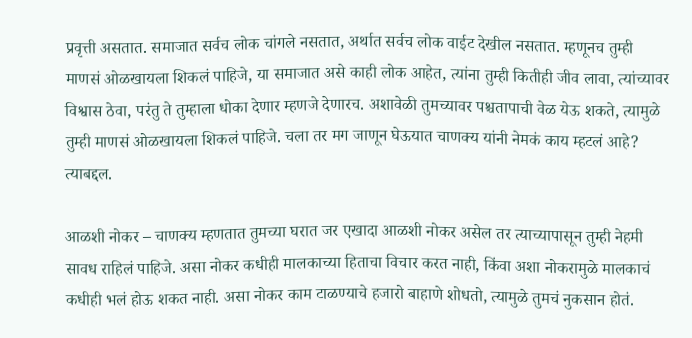प्रवृत्ती असतात. समाजात सर्वच लोक चांगले नसतात, अर्थात सर्वच लोक वाईट देखील नसतात. म्हणूनच तुम्ही माणसं ओळखायला शिकलं पाहिजे, या समाजात असे काही लोक आहेत, त्यांना तुम्ही कितीही जीव लावा, त्यांच्यावर विश्वास ठेवा, परंतु ते तुम्हाला धोका देणार म्हणजे देणारच. अशावेळी तुमच्यावर पश्चतापाची वेळ येऊ शकते, त्यामुळे तुम्ही माणसं ओळखायला शिकलं पाहिजे. चला तर मग जाणून घेऊयात चाणक्य यांनी नेमकं काय म्हटलं आहे? त्याबद्दल.

आळशी नोकर – चाणक्य म्हणतात तुमच्या घरात जर एखादा आळशी नोकर असेल तर त्याच्यापासून तुम्ही नेहमी सावध राहिलं पाहिजे. असा नोकर कधीही मालकाच्या हिताचा विचार करत नाही, किंवा अशा नोकरामुळे मालकाचं कधीही भलं होऊ शकत नाही. असा नोकर काम टाळण्याचे हजारो बाहाणे शोधतो, त्यामुळे तुमचं नुकसान होतं.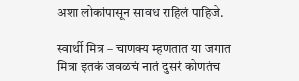अशा लोकांपासून सावध राहिलं पाहिजे.

स्वार्थी मित्र – चाणक्य म्हणतात या जगात मित्रा इतकं जवळचं नातं दुसरं कोणतंच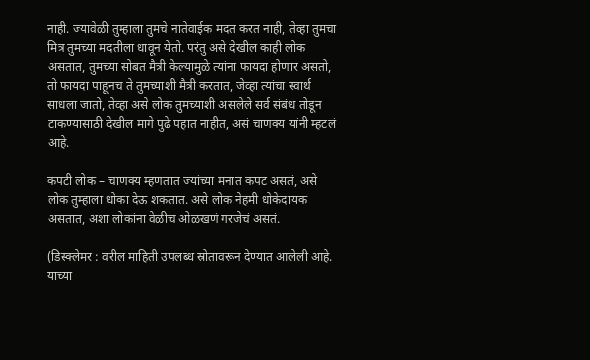नाही. ज्यावेळी तुम्हाला तुमचे नातेवाईक मदत करत नाही, तेव्हा तुमचा मित्र तुमच्या मदतीला धावून येतो. परंतु असे देखील काही लोक असतात, तुमच्या सोबत मैत्री केल्यामुळे त्यांना फायदा होणार असतो, तो फायदा पाहूनच ते तुमच्याशी मैत्री करतात, जेव्हा त्यांचा स्वार्थ साधला जातो, तेव्हा असे लोक तुमच्याशी असलेले सर्व संबंध तोडून टाकण्यासाठी देखील मागे पुढे पहात नाहीत, असं चाणक्य यांनी म्हटलं आहे.

कपटी लोक – चाणक्य म्हणतात ज्यांच्या मनात कपट असतं, असे लोक तुम्हाला धोका देऊ शकतात. असे लोक नेहमी धोकेदायक असतात, अशा लोकांना वेळीच ओळखणं गरजेचं असतं.

(डिस्क्लेमर : वरील माहिती उपलब्ध स्रोतावरून देण्यात आलेली आहे. याच्या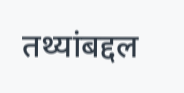तथ्यांबद्दल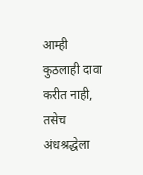आम्ही कुठलाही दावा करीत नाही, तसेच अंधश्रद्धेला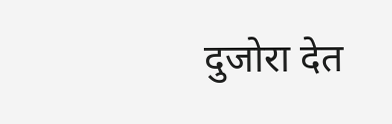दुजोरा देत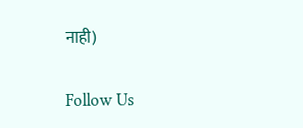नाही)

Follow Us